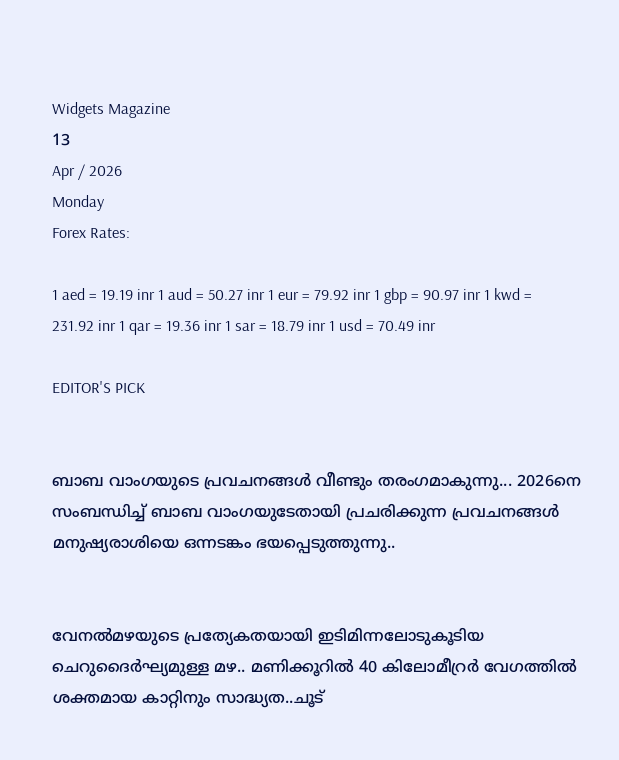Widgets Magazine
13
Apr / 2026
Monday
Forex Rates:

1 aed = 19.19 inr 1 aud = 50.27 inr 1 eur = 79.92 inr 1 gbp = 90.97 inr 1 kwd = 231.92 inr 1 qar = 19.36 inr 1 sar = 18.79 inr 1 usd = 70.49 inr

EDITOR'S PICK


ബാബ വാംഗയുടെ പ്രവചനങ്ങൾ വീണ്ടും തരംഗമാകുന്നു... 2026നെ സംബന്ധിച്ച് ബാബ വാംഗയുടേതായി പ്രചരിക്കുന്ന പ്രവചനങ്ങൾ മനുഷ്യരാശിയെ ഒന്നടങ്കം ഭയപ്പെടുത്തുന്നു..


വേനൽമഴയുടെ പ്രത്യേകതയായി ഇടിമിന്നലോടുകൂടിയ ചെറുദൈർഘ്യമുള്ള മഴ.. മണിക്കൂറിൽ 40 കിലോമീറ്രർ വേഗത്തിൽ ശക്തമായ കാറ്റിനും സാദ്ധ്യത..ചൂട്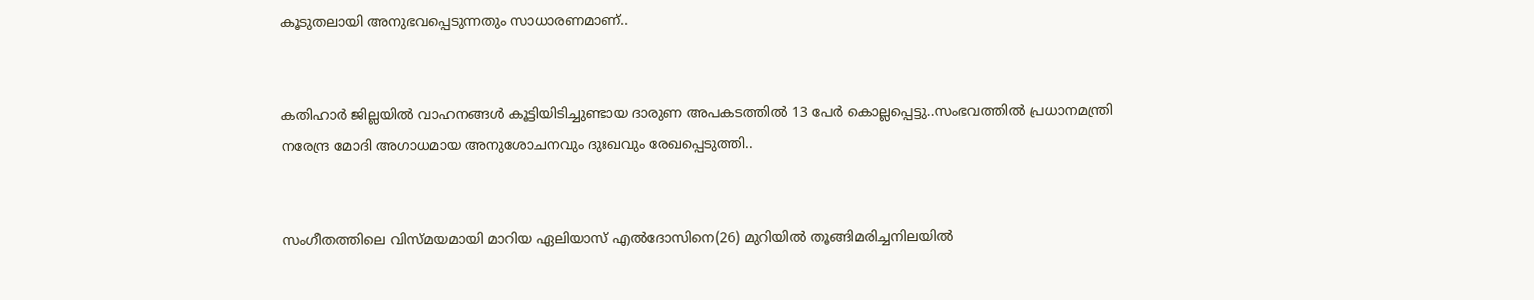കൂടുതലായി അനുഭവപ്പെടുന്നതും സാധാരണമാണ്..


കതിഹാർ ജില്ലയിൽ വാഹനങ്ങൾ കൂട്ടിയിടിച്ചുണ്ടായ ദാരുണ അപകടത്തിൽ 13 പേർ കൊല്ലപ്പെട്ടു..സംഭവത്തിൽ പ്രധാനമന്ത്രി നരേന്ദ്ര മോദി അഗാധമായ അനുശോചനവും ദുഃഖവും രേഖപ്പെടുത്തി..


സംഗീതത്തിലെ വിസ്മയമായി മാറിയ ഏലിയാസ് എൽദോസിനെ(26) മുറിയിൽ തൂങ്ങിമരിച്ചനിലയിൽ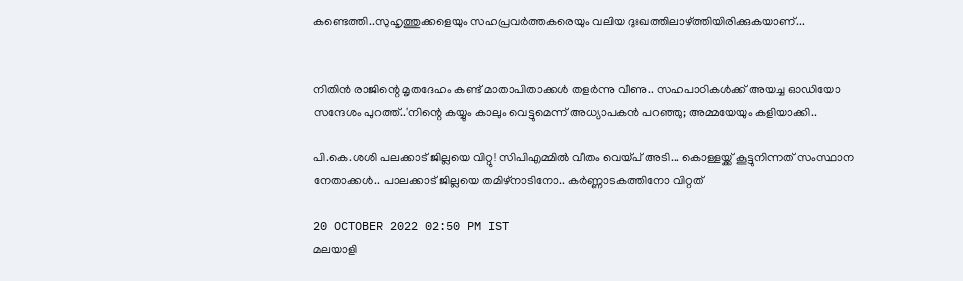കണ്ടെത്തി..സുഹൃത്തുക്കളെയും സഹപ്രവർത്തകരെയും വലിയ ദുഃഖത്തിലാഴ്ത്തിയിരിക്കുകയാണ്...


നിതിൻ രാജിന്റെ മൃതദേഹം കണ്ട് മാതാപിതാക്കൾ തളർന്നു വീണു.. സഹപാഠികള്‍ക്ക് അയച്ച ഓഡിയോ സന്ദേശം പുറത്ത്..'നിന്റെ കയ്യും കാലും വെട്ടുമെന്ന് അധ്യാപകന്‍ പറഞ്ഞു; അമ്മയേയും കളിയാക്കി..

പി.കെ.ശശി പലക്കാട് ജില്ലയെ വിറ്റു! സിപിഎമ്മിൽ വീതം വെയ്പ് അടി... കൊള്ളയ്ക്ക് കൂട്ടുനിന്നത് സംസ്ഥാന നേതാക്കൾ.. പാലക്കാട് ജില്ലയെ തമിഴ്‌നാടിനോ.. കർണ്ണാടകത്തിനോ വിറ്റത്

20 OCTOBER 2022 02:50 PM IST
മലയാളി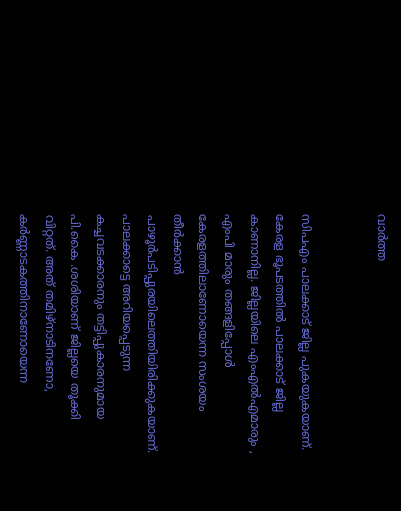വാര്‍ത്ത


സിപഎം പാലക്കാട് ജില്ല പുകയുകയാണ്. കേരള ഭൂപടത്തിൽ പാലക്കാട് ജില്ല കാണാനില്ല. ജില്ലയിലെ എംഎൽഎമാരും , എംപി മാരും തങ്ങളിപ്പോൾ കേരളത്തിലാണോയെന്ന സംശയം തീർക്കാൻ പാഴൂർപടിപ്പുരയിലെത്തിയിരിക്കുകയാണ്. പാലക്കാട്ടെ അറിയപ്പെടുന്ന കച്ചവടക്കാരനും തട്ടിപ്പുകാരനുമായ പി.കൈ .ശശിയാണ് ജില്ലയെ തൂക്കി വിറ്റത്. അത് തമിഴ്‌നാടിനണോ, കർണ്ണാടകത്തിനാണോയെന്ന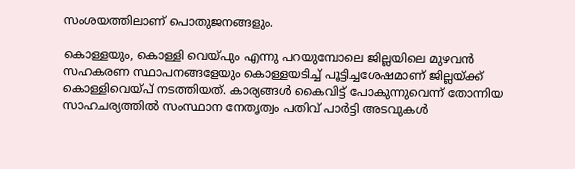സംശയത്തിലാണ് പൊതുജനങ്ങളും.

കൊള്ളയും, കൊള്ളി വെയ്പും എന്നു പറയുമ്പോലെ ജില്ലയിലെ മുഴവൻ സഹകരണ സ്ഥാപനങ്ങളേയും കൊള്ളയടിച്ച് പൂട്ടിച്ചശേഷമാണ് ജില്ലയ്ക്ക് കൊള്ളിവെയ്പ് നടത്തിയത്. കാര്യങ്ങൾ കൈവിട്ട് പോകുന്നുവെന്ന് തോന്നിയ സാഹചര്യത്തിൽ സംസ്ഥാന നേതൃത്വം പതിവ് പാർട്ടി അടവുകൾ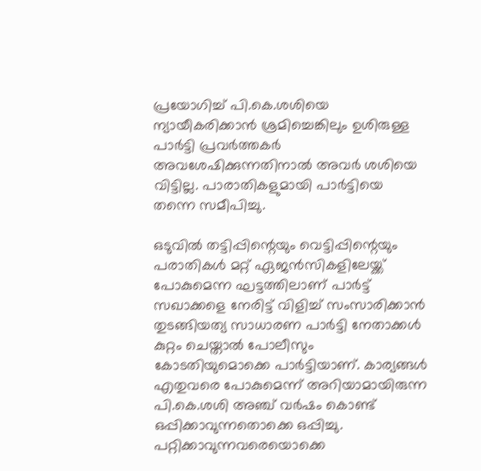പ്രയോഗിച്ച് പി.കെ.ശശിയെ ന്യായീകരിക്കാൻ ശ്രമിച്ചെങ്കിലും ഉശിരുള്ള പാർട്ടി പ്രവർത്തകർ അവശേഷിക്കുന്നതിനാൽ അവർ ശശിയെ വിട്ടില്ല. പാരാതികളുമായി പാർട്ടിയെ തന്നെ സമീപിച്ചു.

ഒടുവിൽ തട്ടിപ്പിന്റെയും വെട്ടിപ്പിന്റെയും പരാതികൾ മറ്റ് ഏജൻസികളിലേയ്ക്ക് പോകുമെന്ന ഘട്ടത്തിലാണ് പാർട്ട് സഖാക്കളെ നേരിട്ട് വിളിച്ച് സംസാരിക്കാൻ തുടങ്ങിയത്യ സാധാരണ പാർട്ടി നേതാക്കൾ കുറ്റം ചെയ്താൽ പോലീസും കോടതിയുമൊക്കെ പാർട്ടിയാണ്. കാര്യങ്ങൾ എതുവരെ പോകുമെന്ന് അറിയാമായിരുന്ന പി.കെ.ശശി അഞ്ച് വർഷം കൊണ്ട് ഒപ്പിക്കാവുന്നതൊക്കെ ഒപ്പിച്ചു. പറ്റിക്കാവുന്നവരെയൊക്കെ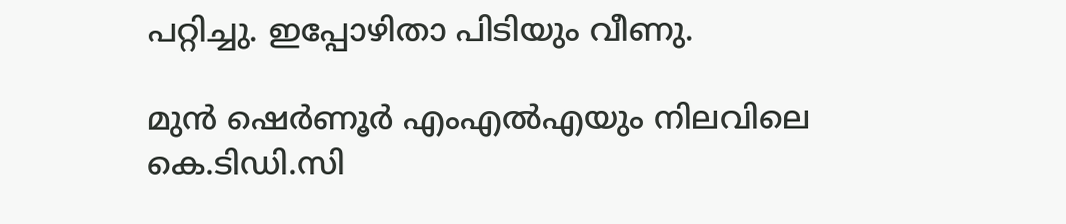പറ്റിച്ചു. ഇപ്പോഴിതാ പിടിയും വീണു.

മുൻ ഷെർണൂർ എംഎൽഎയും നിലവിലെ കെ.ടിഡി.സി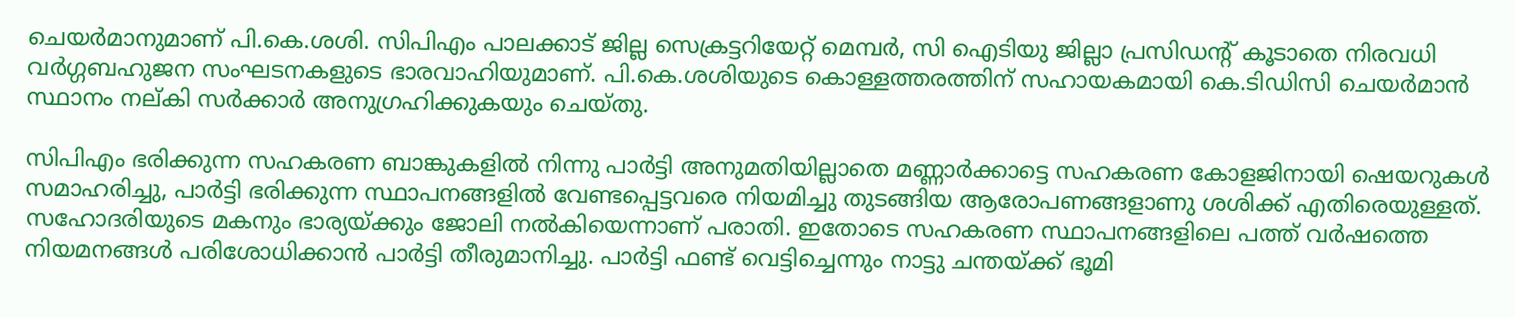ചെയർമാനുമാണ് പി.കെ.ശശി. സിപിഎം പാലക്കാട് ജില്ല സെക്രട്ടറിയേറ്റ് മെമ്പർ, സി ഐടിയു ജില്ലാ പ്രസിഡന്റ് കൂടാതെ നിരവധി വർഗ്ഗബഹുജന സംഘടനകളുടെ ഭാരവാഹിയുമാണ്. പി.കെ.ശശിയുടെ കൊള്ളത്തരത്തിന് സഹായകമായി കെ.ടിഡിസി ചെയർമാൻ സ്ഥാനം നല്കി സർക്കാർ അനുഗ്രഹിക്കുകയും ചെയ്തു.

സിപിഎം ഭരിക്കുന്ന സഹകരണ ബാങ്കുകളിൽ നിന്നു പാർട്ടി അനുമതിയില്ലാതെ മണ്ണാർക്കാട്ടെ സഹകരണ കോളജിനായി ഷെയറുകൾ സമാഹരിച്ചു, പാർട്ടി ഭരിക്കുന്ന സ്ഥാപനങ്ങളിൽ വേണ്ടപ്പെട്ടവരെ നിയമിച്ചു തുടങ്ങിയ ആരോപണങ്ങളാണു ശശിക്ക് എതിരെയുള്ളത്. സഹോദരിയുടെ മകനും ഭാര്യയ്ക്കും ജോലി നൽകിയെന്നാണ് പരാതി. ഇതോടെ സഹകരണ സ്ഥാപനങ്ങളിലെ പത്ത് വർഷത്തെ നിയമനങ്ങൾ പരിശോധിക്കാൻ പാർട്ടി തീരുമാനിച്ചു. പാർട്ടി ഫണ്ട് വെട്ടിച്ചെന്നും നാട്ടു ചന്തയ്ക്ക് ഭൂമി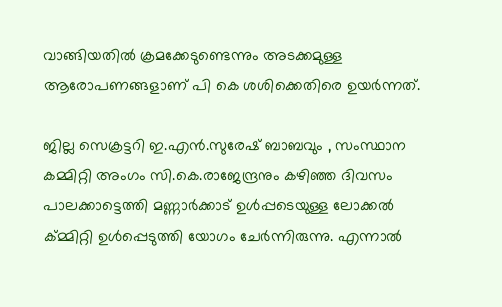വാങ്ങിയതിൽ ക്രമക്കേടുണ്ടെന്നും അടക്കമുള്ള ആരോപണങ്ങളാണ് പി കെ ശശിക്കെതിരെ ഉയർന്നത്.

ജില്ല സെക്രട്ടറി ഇ.എൻ.സുരേഷ് ബാബവും , സംസ്ഥാന കമ്മിറ്റി അംഗം സി.കെ.രാജേന്ദ്രനും കഴിഞ്ഞ ദിവസം പാലക്കാട്ടെത്തി മണ്ണാർക്കാട് ഉൾപ്പടെയുള്ള ലോക്കൽ ക്മ്മിറ്റി ഉൾപ്പെടുത്തി യോഗം ചേർന്നിരുന്നു. എന്നാൽ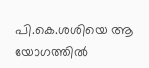പി.കെ.ശശിയെ ആ യോഗത്തിൽ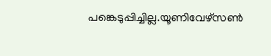പങ്കെടുപ്പിച്ചില്ല.യൂണിവേഴ്‌സൺ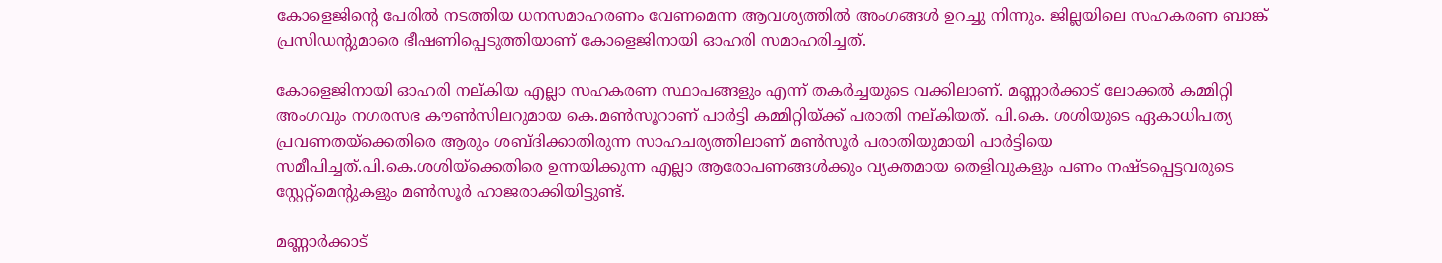കോളെജിന്റെ പേരിൽ നടത്തിയ ധനസമാഹരണം വേണമെന്ന ആവശ്യത്തിൽ അംഗങ്ങൾ ഉറച്ചു നിന്നും. ജില്ലയിലെ സഹകരണ ബാങ്ക് പ്രസിഡന്റുമാരെ ഭീഷണിപ്പെടുത്തിയാണ് കോളെജിനായി ഓഹരി സമാഹരിച്ചത്.

കോളെജിനായി ഓഹരി നല്കിയ എല്ലാ സഹകരണ സ്ഥാപങ്ങളും എന്ന് തകർച്ചയുടെ വക്കിലാണ്. മണ്ണാർക്കാട് ലോക്കൽ കമ്മിറ്റി അംഗവും നഗരസഭ കൗൺസിലറുമായ കെ.മൺസൂറാണ് പാർട്ടി കമ്മിറ്റിയ്ക്ക് പരാതി നല്കിയത്. പി.കെ. ശശിയുടെ ഏകാധിപത്യ പ്രവണതയ്‌ക്കെതിരെ ആരും ശബ്ദിക്കാതിരുന്ന സാഹചര്യത്തിലാണ് മൺസൂർ പരാതിയുമായി പാർട്ടിയെ സമീപിച്ചത്.പി.കെ.ശശിയ്‌ക്കെതിരെ ഉന്നയിക്കുന്ന എല്ലാ ആരോപണങ്ങൾക്കും വ്യക്തമായ തെളിവുകളും പണം നഷ്ടപ്പെട്ടവരുടെ സ്റ്റേറ്റ്‌മെന്റുകളും മൺസൂർ ഹാജരാക്കിയിട്ടുണ്ട്.

മണ്ണാർക്കാട്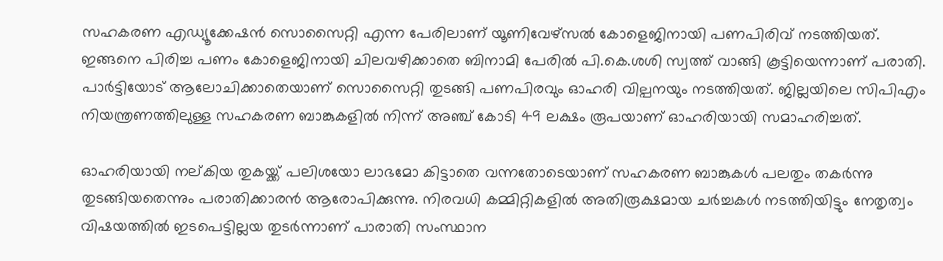സഹകരണ എഡ്യൂക്കേഷൻ സൊസൈറ്റി എന്ന പേരിലാണ് യൂണിവേഴ്‌സൽ കോളെജിനായി പണപിരിവ് നടത്തിയത്. ഇങ്ങനെ പിരിച്ച പണം കോളെജിനായി ചിലവഴിക്കാതെ ബിനാമി പേരിൽ പി.കെ.ശശി സ്വത്ത് വാങ്ങി കൂട്ടിയെന്നാണ് പരാതി. പാർട്ടിയോട് ആലോചിക്കാതെയാണ് സൊസൈറ്റി തുടങ്ങി പണപിരവും ഓഹരി വില്പനയും നടത്തിയത്. ജില്ലയിലെ സിപിഎം നിയന്ത്രണത്തിലുള്ള സഹകരണ ബാങ്കുകളിൽ നിന്ന് അഞ്ച് കോടി 49 ലക്ഷം രൂപയാണ് ഓഹരിയായി സമാഹരിച്ചത്.

ഓഹരിയായി നല്കിയ തുകയ്ക്ക് പലിശയോ ലാഭമോ കിട്ടാതെ വന്നതോടെയാണ് സഹകരണ ബാങ്കുകൾ പലതും തകർന്നു തുടങ്ങിയതെന്നും പരാതിക്കാരൻ ആരോപിക്കുന്നു. നിരവധി കമ്മിറ്റികളിൽ അതിരൂക്ഷമായ ചർച്ചകൾ നടത്തിയിട്ടും നേതൃത്വം വിഷയത്തിൽ ഇടപെട്ടില്ലയ തുടർന്നാണ് പാരാതി സംസ്ഥാന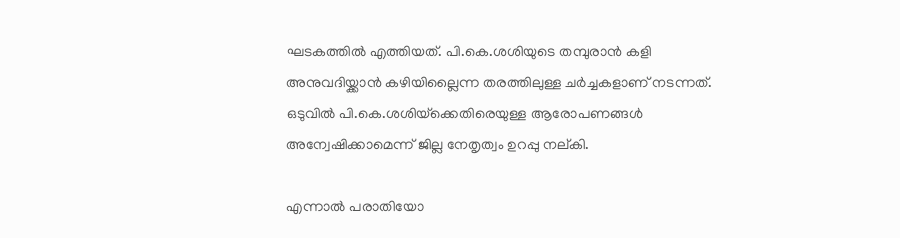ഘടകത്തിൽ എത്തിയത്. പി.കെ.ശശിയുടെ തമ്പുരാൻ കളി അനുവദിയ്ക്കാൻ കഴിയില്ലൈന്ന തരത്തിലുള്ള ചർച്ചകളാണ് നടന്നത്. ഒടുവിൽ പി.കെ.ശശിയ്‌ക്കെതിരെയുള്ള ആരോപണങ്ങൾ അന്വേഷിക്കാമെന്ന് ജില്ല നേതൃത്വം ഉറപ്പു നല്കി.

എന്നാൽ പരാതിയോ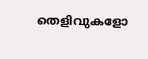തെളിവുകളോ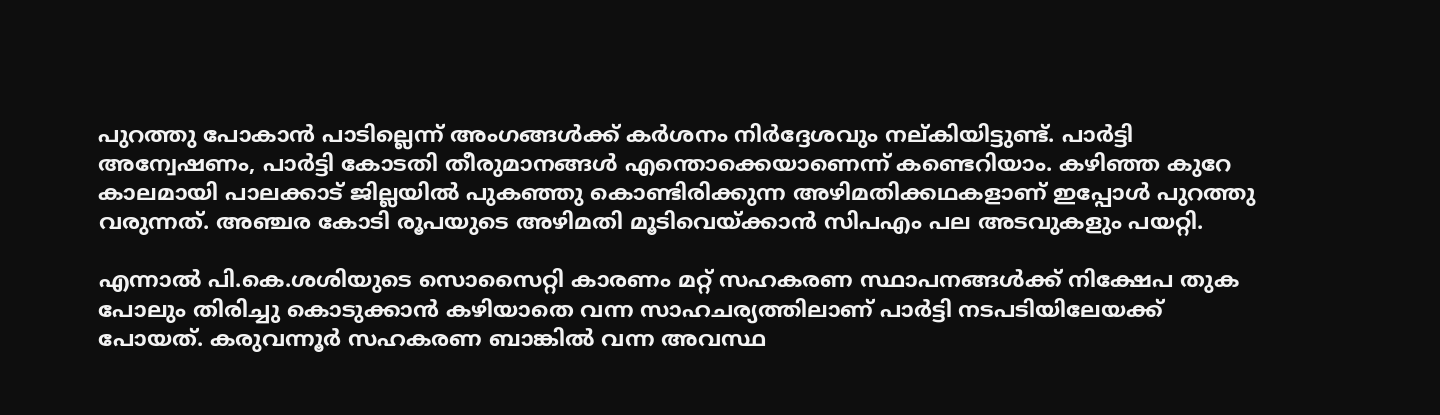പുറത്തു പോകാൻ പാടില്ലെന്ന് അംഗങ്ങൾക്ക് കർശനം നിർദ്ദേശവും നല്കിയിട്ടുണ്ട്. പാർട്ടി അന്വേഷണം, പാർട്ടി കോടതി തീരുമാനങ്ങൾ എന്തൊക്കെയാണെന്ന് കണ്ടെറിയാം. കഴിഞ്ഞ കുറേ കാലമായി പാലക്കാട് ജില്ലയിൽ പുകഞ്ഞു കൊണ്ടിരിക്കുന്ന അഴിമതിക്കഥകളാണ് ഇപ്പോൾ പുറത്തു വരുന്നത്. അഞ്ചര കോടി രൂപയുടെ അഴിമതി മൂടിവെയ്ക്കാൻ സിപഎം പല അടവുകളും പയറ്റി.

എന്നാൽ പി.കെ.ശശിയുടെ സൊസൈറ്റി കാരണം മറ്റ് സഹകരണ സ്ഥാപനങ്ങൾക്ക് നിക്ഷേപ തുക പോലും തിരിച്ചു കൊടുക്കാൻ കഴിയാതെ വന്ന സാഹചര്യത്തിലാണ് പാർട്ടി നടപടിയിലേയക്ക് പോയത്. കരുവന്നൂർ സഹകരണ ബാങ്കിൽ വന്ന അവസ്ഥ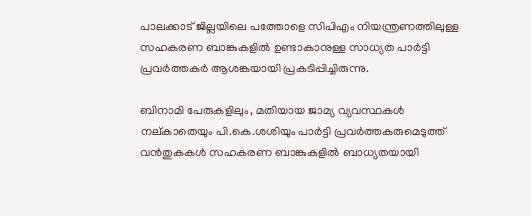പാലക്കാട് ജില്ലയിലെ പത്തോളെ സിപിഎം നിയന്ത്രണത്തിലുള്ള സഹകരണ ബാങ്കുകളിൽ ഉണ്ടാകാനുള്ള സാധ്യത പാർട്ടി പ്രവർത്തകർ ആശങ്കയായി പ്രകടിപ്പിച്ചിരുന്നു.

ബിനാമി പേരുകളിലും, മതിയായ ജാമ്യ വ്യവസ്ഥകൾ നല്കാതെയും പി.കെ.ശശിയും പാർട്ടി പ്രവർത്തകരുമെടുത്ത് വൻതുകകൾ സഹകരണ ബാങ്കുകളിൽ ബാധ്യതയായി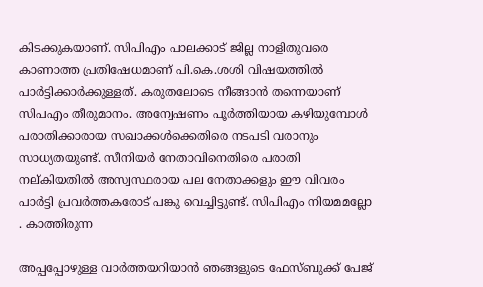കിടക്കുകയാണ്. സിപിഎം പാലക്കാട് ജില്ല നാളിതുവരെ കാണാത്ത പ്രതിഷേധമാണ് പി.കെ.ശശി വിഷയത്തിൽ പാർട്ടിക്കാർക്കുള്ളത്. കരുതലോടെ നീങ്ങാൻ തന്നെയാണ് സിപഎം തീരുമാനം. അന്വേഷണം പൂർത്തിയായ കഴിയുമ്പോൾ പരാതിക്കാരായ സഖാക്കൾക്കെതിരെ നടപടി വരാനും സാധ്യതയുണ്ട്. സീനിയർ നേതാവിനെതിരെ പരാതി നല്കിയതിൽ അസ്വസ്ഥരായ പല നേതാക്കളും ഈ വിവരം പാർട്ടി പ്രവർത്തകരോട് പങ്കു വെച്ചിട്ടുണ്ട്. സിപിഎം നിയമമല്ലോ . കാത്തിരുന്ന

അപ്പപ്പോഴുള്ള വാര്‍ത്തയറിയാന്‍ ഞങ്ങളുടെ ഫേസ്‌ബുക്ക്‌ പേജ്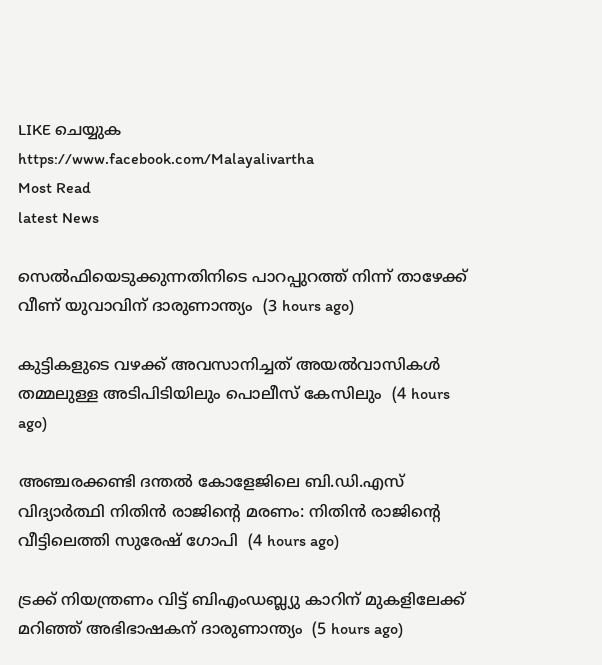LIKE ചെയ്യുക
https://www.facebook.com/Malayalivartha
Most Read
latest News

സെല്‍ഫിയെടുക്കുന്നതിനിടെ പാറപ്പുറത്ത് നിന്ന് താഴേക്ക് വീണ് യുവാവിന് ദാരുണാന്ത്യം  (3 hours ago)

കുട്ടികളുടെ വഴക്ക് അവസാനിച്ചത് അയല്‍വാസികള്‍ തമ്മലുള്ള അടിപിടിയിലും പൊലീസ് കേസിലും  (4 hours ago)

അഞ്ചരക്കണ്ടി ദന്തല്‍ കോളേജിലെ ബി.ഡി.എസ് വിദ്യാര്‍ത്ഥി നിതിന്‍ രാജിന്റെ മരണം: നിതിന്‍ രാജിന്റെ വീട്ടിലെത്തി സുരേഷ് ഗോപി  (4 hours ago)

ട്രക്ക് നിയന്ത്രണം വിട്ട് ബിഎംഡബ്ല്യു കാറിന് മുകളിലേക്ക് മറിഞ്ഞ് അഭിഭാഷകന് ദാരുണാന്ത്യം  (5 hours ago)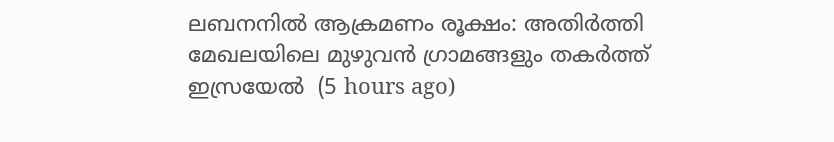ലബനനില്‍ ആക്രമണം രൂക്ഷം: അതിര്‍ത്തി മേഖലയിലെ മുഴുവന്‍ ഗ്രാമങ്ങളും തകര്‍ത്ത് ഇസ്രയേല്‍  (5 hours ago)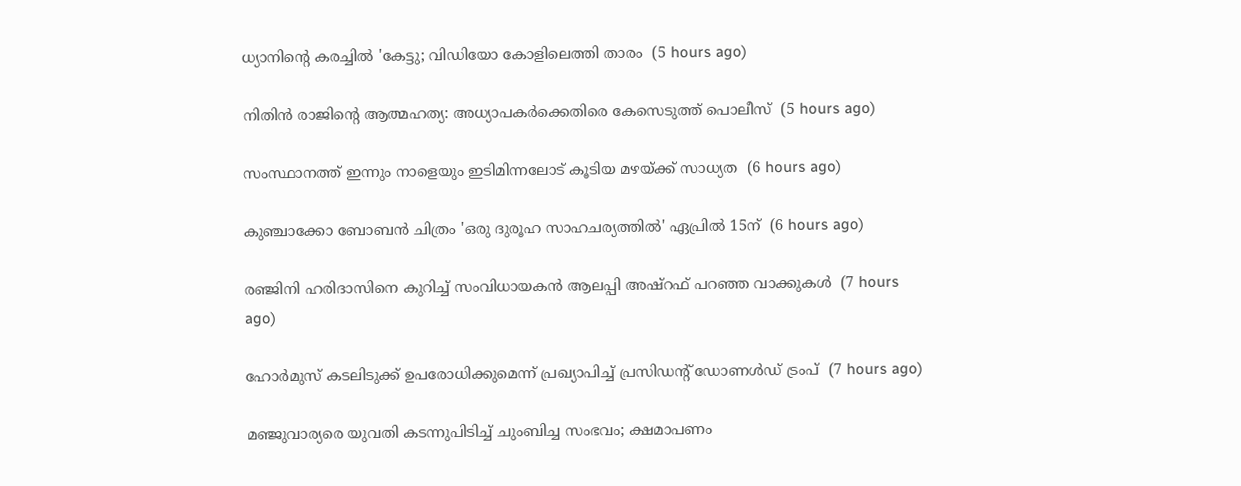ധ്യാനിന്റെ കരച്ചില്‍ 'കേട്ടു; വിഡിയോ കോളിലെത്തി താരം  (5 hours ago)

നിതിന്‍ രാജിന്റെ ആത്മഹത്യ: അധ്യാപകര്‍ക്കെതിരെ കേസെടുത്ത് പൊലീസ്  (5 hours ago)

സംസ്ഥാനത്ത് ഇന്നും നാളെയും ഇടിമിന്നലോട് കൂടിയ മഴയ്ക്ക് സാധ്യത  (6 hours ago)

കുഞ്ചാക്കോ ബോബന്‍ ചിത്രം 'ഒരു ദുരൂഹ സാഹചര്യത്തില്‍' ഏപ്രില്‍ 15ന്  (6 hours ago)

രഞ്ജിനി ഹരിദാസിനെ കുറിച്ച് സംവിധായകന്‍ ആലപ്പി അഷ്‌റഫ് പറഞ്ഞ വാക്കുകള്‍  (7 hours ago)

ഹോര്‍മുസ് കടലിടുക്ക് ഉപരോധിക്കുമെന്ന് പ്രഖ്യാപിച്ച് പ്രസിഡന്റ് ഡോണള്‍ഡ് ട്രംപ്  (7 hours ago)

മഞ്ജുവാര്യരെ യുവതി കടന്നുപിടിച്ച് ചുംബിച്ച സംഭവം; ക്ഷമാപണം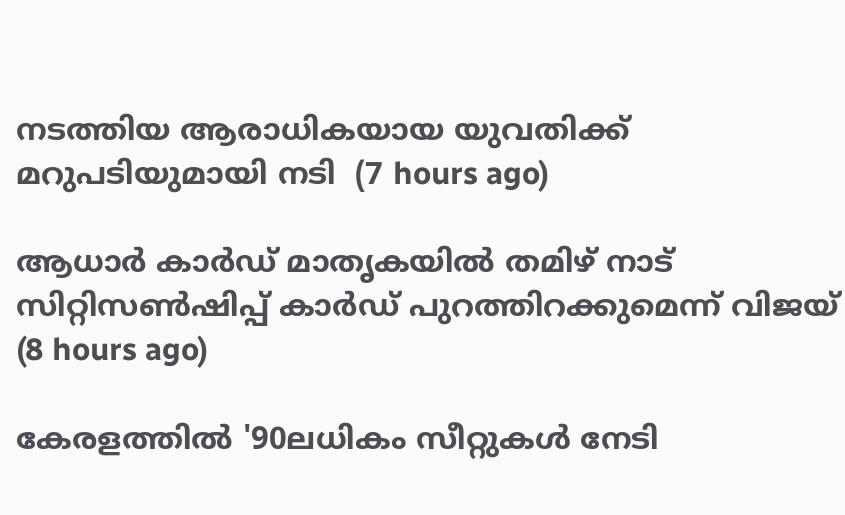നടത്തിയ ആരാധികയായ യുവതിക്ക് മറുപടിയുമായി നടി  (7 hours ago)

ആധാര്‍ കാര്‍ഡ് മാതൃകയില്‍ തമിഴ് നാട് സിറ്റിസണ്‍ഷിപ്പ് കാര്‍ഡ് പുറത്തിറക്കുമെന്ന് വിജയ്  (8 hours ago)

കേരളത്തില്‍ '90ലധികം സീറ്റുകള്‍ നേടി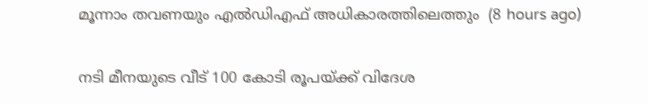മൂന്നാം തവണയും എല്‍ഡിഎഫ് അധികാരത്തിലെത്തും  (8 hours ago)

നടി മീനയുടെ വീട് 100 കോടി രൂപയ്ക്ക് വിദേശ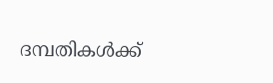ദമ്പതികള്‍ക്ക്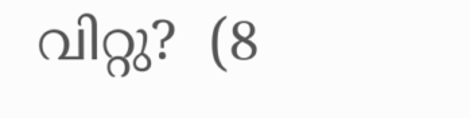വിറ്റു?  (8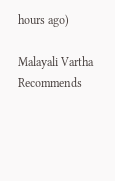hours ago)

Malayali Vartha Recommends